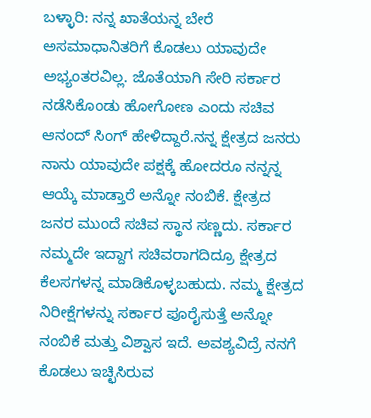ಬಳ್ಳಾರಿ: ನನ್ನ ಖಾತೆಯನ್ನ ಬೇರೆ ಅಸಮಾಧಾನಿತರಿಗೆ ಕೊಡಲು ಯಾವುದೇ ಅಭ್ಯಂತರವಿಲ್ಲ. ಜೊತೆಯಾಗಿ ಸೇರಿ ಸರ್ಕಾರ ನಡೆಸಿಕೊಂಡು ಹೋಗೋಣ ಎಂದು ಸಚಿವ ಆನಂದ್ ಸಿಂಗ್ ಹೇಳಿದ್ದಾರೆ.ನನ್ನ ಕ್ಷೇತ್ರದ ಜನರು ನಾನು ಯಾವುದೇ ಪಕ್ಷಕ್ಕೆ ಹೋದರೂ ನನ್ನನ್ನ ಆಯ್ಕೆ ಮಾಡ್ತಾರೆ ಅನ್ನೋ ನಂಬಿಕೆ. ಕ್ಷೇತ್ರದ ಜನರ ಮುಂದೆ ಸಚಿವ ಸ್ಥಾನ ಸಣ್ಣದು. ಸರ್ಕಾರ ನಮ್ಮದೇ ಇದ್ದಾಗ ಸಚಿವರಾಗದಿದ್ರೂ ಕ್ಷೇತ್ರದ ಕೆಲಸಗಳನ್ನ ಮಾಡಿಕೊಳ್ಳಬಹುದು. ನಮ್ಮ ಕ್ಷೇತ್ರದ ನಿರೀಕ್ಷೆಗಳನ್ನು ಸರ್ಕಾರ ಪೂರೈಸುತ್ತೆ ಅನ್ನೋ ನಂಬಿಕೆ ಮತ್ತು ವಿಶ್ವಾಸ ಇದೆ. ಅವಶ್ಯವಿದ್ರೆ ನನಗೆ ಕೊಡಲು ಇಚ್ಛಿಸಿರುವ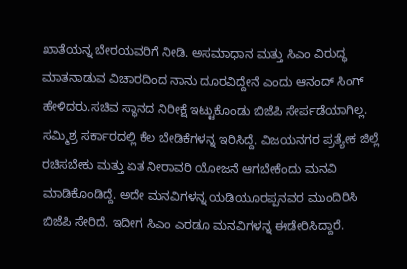ಖಾತೆಯನ್ನ ಬೇರಯವರಿಗೆ ನೀಡಿ. ಅಸಮಾಧಾನ ಮತ್ತು ಸಿಎಂ ವಿರುದ್ಧ ಮಾತನಾಡುವ ವಿಚಾರದಿಂದ ನಾನು ದೂರವಿದ್ದೇನೆ ಎಂದು ಆನಂದ್ ಸಿಂಗ್ ಹೇಳಿದರು.ಸಚಿವ ಸ್ಥಾನದ ನಿರೀಕ್ಷೆ ಇಟ್ಟುಕೊಂಡು ಬಿಜೆಪಿ ಸೇರ್ಪಡೆಯಾಗಿಲ್ಲ. ಸಮ್ಮಿಶ್ರ ಸರ್ಕಾರದಲ್ಲಿ ಕೆಲ ಬೇಡಿಕೆಗಳನ್ನ ಇರಿಸಿದ್ದೆ. ವಿಜಯನಗರ ಪ್ರತ್ಯೇಕ ಜಿಲ್ಲೆ ರಚಿಸಬೇಕು ಮತ್ತು ಏತ ನೀರಾವರಿ ಯೋಜನೆ ಆಗಬೇಕೆಂದು ಮನವಿ ಮಾಡಿಕೊಂಡಿದ್ದೆ. ಅದೇ ಮನವಿಗಳನ್ನ ಯಡಿಯೂರಪ್ಪನವರ ಮುಂದಿರಿಸಿ ಬಿಜೆಪಿ ಸೇರಿದೆ. ಇದೀಗ ಸಿಎಂ ಎರಡೂ ಮನವಿಗಳನ್ನ ಈಡೇರಿಸಿದ್ದಾರೆ.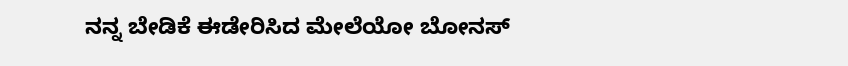ನನ್ನ ಬೇಡಿಕೆ ಈಡೇರಿಸಿದ ಮೇಲೆಯೋ ಬೋನಸ್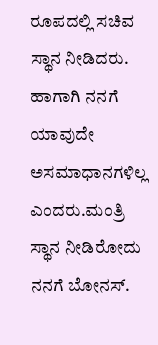ರೂಪದಲ್ಲಿ ಸಚಿವ ಸ್ಥಾನ ನೀಡಿದರು. ಹಾಗಾಗಿ ನನಗೆ ಯಾವುದೇ ಅಸಮಾಧಾನಗಳಿಲ್ಲ ಎಂದರು.ಮಂತ್ರಿ ಸ್ಥಾನ ನೀಡಿರೋದು ನನಗೆ ಬೋನಸ್.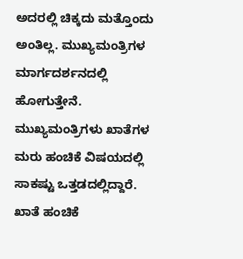ಅದರಲ್ಲಿ ಚಿಕ್ಕದು ಮತ್ತೊಂದು ಅಂತಿಲ್ಲ. ಮುಖ್ಯಮಂತ್ರಿಗಳ ಮಾರ್ಗದರ್ಶನದಲ್ಲಿ ಹೋಗುತ್ತೇನೆ. ಮುಖ್ಯಮಂತ್ರಿಗಳು ಖಾತೆಗಳ ಮರು ಹಂಚಿಕೆ ವಿಷಯದಲ್ಲಿ ಸಾಕಷ್ಟು ಒತ್ತಡದಲ್ಲಿದ್ದಾರೆ. ಖಾತೆ ಹಂಚಿಕೆ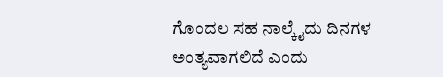ಗೊಂದಲ ಸಹ ನಾಲ್ಕೈದು ದಿನಗಳ ಅಂತ್ಯವಾಗಲಿದೆ ಎಂದು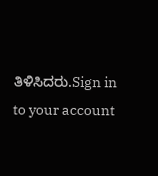ತಿಳಿಸಿದರು.Sign in to your account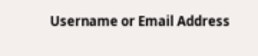Username or Email Address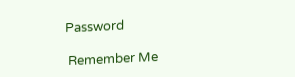Password

 Remember Me